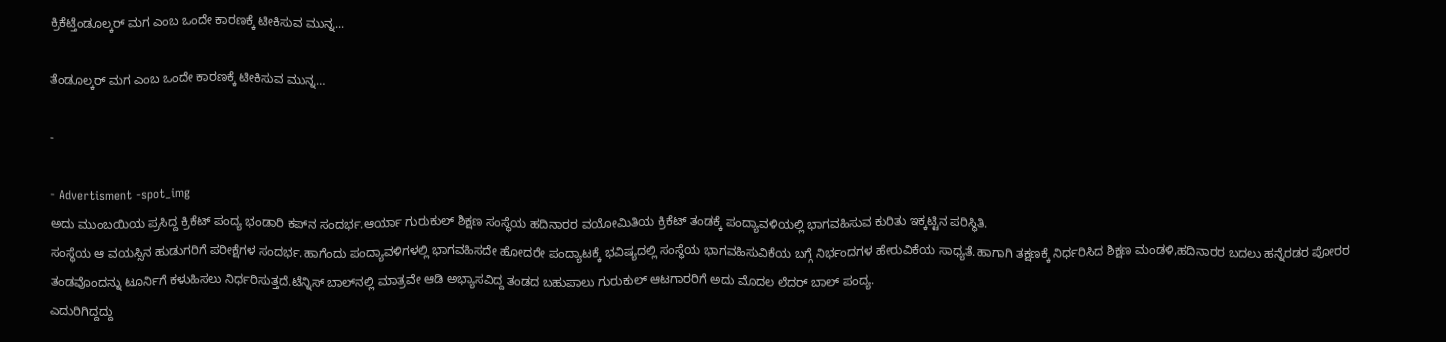ಕ್ರಿಕೆಟ್ತೆಂಡೂಲ್ಕರ್ ಮಗ ಎಂಬ ಒಂದೇ ಕಾರಣಕ್ಕೆ ಟೀಕಿಸುವ ಮುನ್ನ...

ತೆಂಡೂಲ್ಕರ್ ಮಗ ಎಂಬ ಒಂದೇ ಕಾರಣಕ್ಕೆ ಟೀಕಿಸುವ ಮುನ್ನ…

-

- Advertisment -spot_img
ಅದು ಮುಂಬಯಿಯ ಪ್ರಸಿದ್ದ ಕ್ರಿಕೆಟ್ ಪಂದ್ಯ ಭಂಡಾರಿ ಕಪ್‌ನ ಸಂದರ್ಭ.ಆರ್ಯಾ ಗುರುಕುಲ್ ಶಿಕ್ಷಣ ಸಂಸ್ಥೆಯ ಹದಿನಾರರ ವಯೋಮಿತಿಯ ಕ್ರಿಕೆಟ್ ತಂಡಕ್ಕೆ ಪಂದ್ಯಾವಳಿಯಲ್ಲಿ ಭಾಗವಹಿಸುವ ಕುರಿತು ಇಕ್ಕಟ್ಟಿನ ಪರಿಸ್ಥಿತಿ.
ಸಂಸ್ಥೆಯ ಆ ವಯಸ್ಸಿನ ಹುಡುಗರಿಗೆ ಪರೀಕ್ಷೆಗಳ ಸಂದರ್ಭ.ಹಾಗೆಂದು ಪಂದ್ಯಾವಳಿಗಳಲ್ಲಿ ಭಾಗವಹಿಸದೇ ಹೋದರೇ ಪಂದ್ಯಾಟಕ್ಕೆ ಭವಿಷ್ಯದಲ್ಲಿ ಸಂಸ್ಥೆಯ ಭಾಗವಹಿಸುವಿಕೆಯ ಬಗ್ಗೆ ನಿರ್ಭಂದಗಳ ಹೇರುವಿಕೆಯ ಸಾಧ್ಯತೆ.ಹಾಗಾಗಿ ತಕ್ಷಣಕ್ಕೆ ನಿರ್ಧರಿಸಿದ ಶಿಕ್ಷಣ ಮಂಡಳಿ,ಹದಿನಾರರ ಬದಲು ಹನ್ನೆರಡರ ಪೋರರ ತಂಡವೊಂದನ್ನು ಟೂರ್ನಿಗೆ ಕಳುಹಿಸಲು ನಿರ್ಧರಿಸುತ್ತದೆ.ಟೆನ್ನಿಸ್ ಬಾಲ್‌ನಲ್ಲಿ ಮಾತ್ರವೇ ಆಡಿ ಅಭ್ಯಾಸವಿದ್ದ ತಂಡದ ಬಹುಪಾಲು ಗುರುಕುಲ್ ಆಟಗಾರರಿಗೆ ಅದು ಮೊದಲ ಲೆದರ್ ಬಾಲ್ ಪಂದ್ಯ.
ಎದುರಿಗಿದ್ದದ್ದು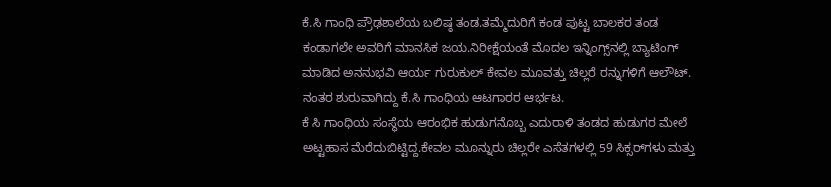ಕೆ.ಸಿ ಗಾಂಧಿ ಪ್ರೌಢಶಾಲೆಯ ಬಲಿಷ್ಠ ತಂಡ.ತಮ್ಮೆದುರಿಗೆ ಕಂಡ ಪುಟ್ಟ ಬಾಲಕರ ತಂಡ ಕಂಡಾಗಲೇ ಅವರಿಗೆ ಮಾನಸಿಕ ಜಯ.ನಿರೀಕ್ಷೆಯಂತೆ ಮೊದಲ ಇನ್ನಿಂಗ್ಸ್‌ನಲ್ಲಿ ಬ್ಯಾಟಿಂಗ್ ಮಾಡಿದ ಅನನುಭವಿ ಆರ್ಯ ಗುರುಕುಲ್ ಕೇವಲ ಮೂವತ್ತು ಚಿಲ್ಲರೆ ರನ್ನುಗಳಿಗೆ ಆಲೌಟ್. ನಂತರ ಶುರುವಾಗಿದ್ದು ಕೆ.ಸಿ ಗಾಂಧಿಯ ಆಟಗಾರರ ಆರ್ಭಟ.
ಕೆ ಸಿ ಗಾಂಧಿಯ ಸಂಸ್ಥೆಯ ಆರಂಭಿಕ ಹುಡುಗನೊಬ್ಬ ಎದುರಾಳಿ ತಂಡದ ಹುಡುಗರ ಮೇಲೆ ಅಟ್ಟಹಾಸ ಮೆರೆದುಬಿಟ್ಟಿದ್ದ.ಕೇವಲ ಮೂನ್ನುರು ಚಿಲ್ಲರೇ ಎಸೆತಗಳಲ್ಲಿ 59 ಸಿಕ್ಸರ್‌ಗಳು ಮತ್ತು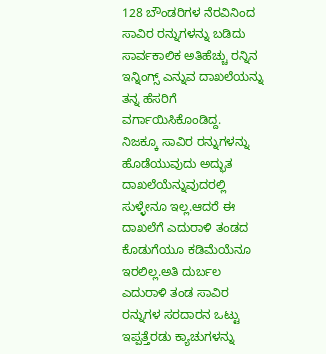128 ಬೌಂಡರಿಗಳ ನೆರವಿನಿಂದ ಸಾವಿರ ರನ್ನುಗಳನ್ನು ಬಡಿದು ಸಾರ್ವಕಾಲಿಕ ಅತಿಹೆಚ್ಚು ರನ್ನಿನ ಇನ್ನಿಂಗ್ಸ್ ಎನ್ನುವ ದಾಖಲೆಯನ್ನು ತನ್ನ ಹೆಸರಿಗೆ ವರ್ಗಾಯಿಸಿಕೊಂಡಿದ್ದ.
ನಿಜಕ್ಕೂ ಸಾವಿರ ರನ್ನುಗಳನ್ನು ಹೊಡೆಯುವುದು ಅದ್ಭುತ ದಾಖಲೆಯೆನ್ನುವುದರಲ್ಲಿ ಸುಳ್ಳೇನೂ ಇಲ್ಲ.ಆದರೆ ಈ ದಾಖಲೆಗೆ ಎದುರಾಳಿ ತಂಡದ ಕೊಡುಗೆಯೂ ಕಡಿಮೆಯೆನೂ ಇರಲಿಲ್ಲ.ಅತಿ ದುರ್ಬಲ ಎದುರಾಳಿ ತಂಡ ಸಾವಿರ ರನ್ನುಗಳ ಸರದಾರನ ಒಟ್ಟು ಇಪ್ಪತ್ತೆರಡು ಕ್ಯಾಚುಗಳನ್ನು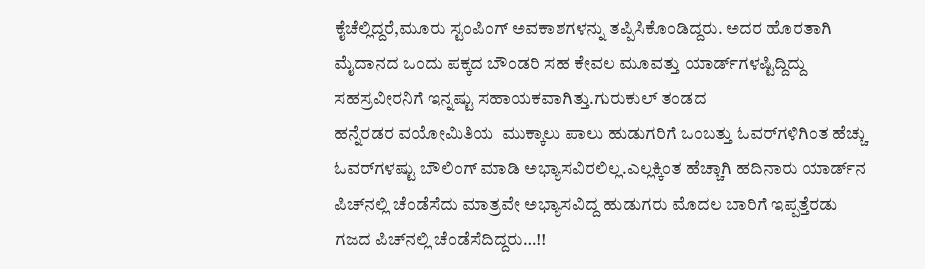ಕೈಚೆಲ್ಲಿದ್ದರೆ,ಮೂರು ಸ್ಟಂಪಿಂಗ್ ಅವಕಾಶಗಳನ್ನು ತಪ್ಪಿಸಿಕೊಂಡಿದ್ದರು. ಅದರ ಹೊರತಾಗಿ ಮೈದಾನದ ಒಂದು ಪಕ್ಕದ ಬೌಂಡರಿ ಸಹ ಕೇವಲ ಮೂವತ್ತು ಯಾರ್ಡ್‌ಗಳಷ್ಟಿದ್ದಿದ್ದು ಸಹಸ್ರವೀರನಿಗೆ ಇನ್ನಷ್ಟು ಸಹಾಯಕವಾಗಿತ್ತು.ಗುರುಕುಲ್ ತಂಡದ
ಹನ್ನೆರಡರ ವಯೋಮಿತಿಯ  ಮುಕ್ಕಾಲು ಪಾಲು ಹುಡುಗರಿಗೆ ಒಂಬತ್ತು ಓವರ್‌ಗಳಿಗಿಂತ ಹೆಚ್ಚು ಓವರ್‌ಗಳಷ್ಟು ಬೌಲಿಂಗ್ ಮಾಡಿ ಅಭ್ಯಾಸವಿರಲಿಲ್ಲ.ಎಲ್ಲಕ್ಕಿಂತ ಹೆಚ್ಚಾಗಿ ಹದಿನಾರು ಯಾರ್ಡ್‌ನ ಪಿಚ್‌ನಲ್ಲಿ ಚೆಂಡೆಸೆದು ಮಾತ್ರವೇ ಅಭ್ಯಾಸವಿದ್ದ ಹುಡುಗರು ಮೊದಲ ಬಾರಿಗೆ ಇಪ್ಪತ್ತೆರಡು ಗಜದ ಪಿಚ್‌ನಲ್ಲಿ ಚೆಂಡೆಸೆದಿದ್ದರು…!!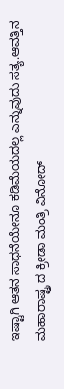ಇಷ್ಟಾಗಿ ಆತನ ಸಾಧನೆಯೇನೂ ಕಡಿಮೆಯದಲ್ಲ ಎನ್ನುವುದು ಸತ್ಯ.ಆವತ್ತಿನ ಮಹಾರಾಷ್ಟ್ರ ದ ಕ್ರೀಡಾ ಮಂತ್ರಿ ವಿನೋದ್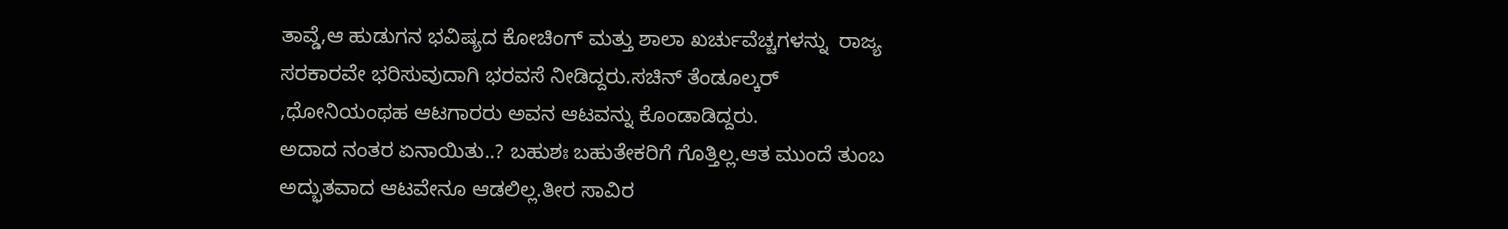ತಾವ್ಡೆ,ಆ ಹುಡುಗನ ಭವಿಷ್ಯದ ಕೋಚಿಂಗ್ ಮತ್ತು ಶಾಲಾ ಖರ್ಚುವೆಚ್ಚಗಳನ್ನು  ರಾಜ್ಯ ಸರಕಾರವೇ ಭರಿಸುವುದಾಗಿ ಭರವಸೆ ನೀಡಿದ್ದರು.ಸಚಿನ್ ತೆಂಡೂಲ್ಕರ್ ,ಧೋನಿಯಂಥಹ ಆಟಗಾರರು ಅವನ ಆಟವನ್ನು ಕೊಂಡಾಡಿದ್ದರು.
ಅದಾದ ನಂತರ ಏನಾಯಿತು..? ಬಹುಶಃ ಬಹುತೇಕರಿಗೆ ಗೊತ್ತಿಲ್ಲ.ಆತ ಮುಂದೆ ತುಂಬ ಅದ್ಭುತವಾದ ಆಟವೇನೂ ಆಡಲಿಲ್ಲ.ತೀರ ಸಾವಿರ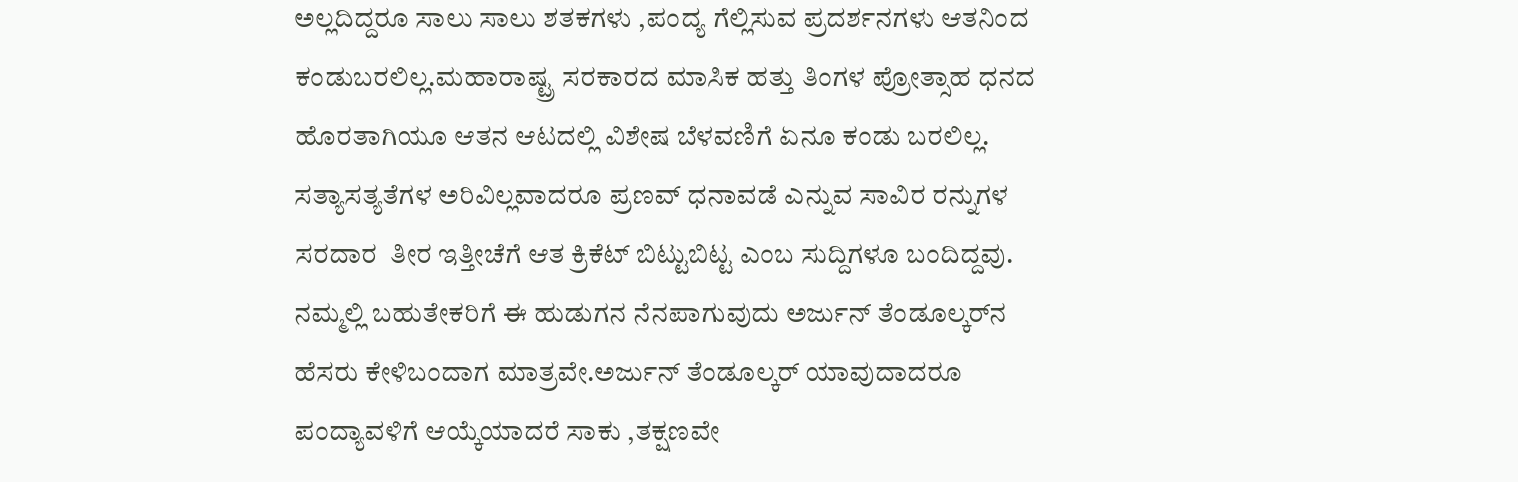ಅಲ್ಲದಿದ್ದರೂ ಸಾಲು ಸಾಲು ಶತಕಗಳು ,ಪಂದ್ಯ ಗೆಲ್ಲಿಸುವ ಪ್ರದರ್ಶನಗಳು ಆತನಿಂದ ಕಂಡುಬರಲಿಲ್ಲ.ಮಹಾರಾಷ್ಟ್ರ ಸರಕಾರದ ಮಾಸಿಕ ಹತ್ತು ತಿಂಗಳ ಪ್ರೋತ್ಸಾಹ ಧನದ ಹೊರತಾಗಿಯೂ ಆತನ ಆಟದಲ್ಲಿ ವಿಶೇಷ ಬೆಳವಣಿಗೆ ಏನೂ ಕಂಡು ಬರಲಿಲ್ಲ. ಸತ್ಯಾಸತ್ಯತೆಗಳ ಅರಿವಿಲ್ಲವಾದರೂ ಪ್ರಣವ್ ಧನಾವಡೆ ಎನ್ನುವ ಸಾವಿರ ರನ್ನುಗಳ ಸರದಾರ  ತೀರ ಇತ್ತೀಚೆಗೆ ಆತ ಕ್ರಿಕೆಟ್ ಬಿಟ್ಟುಬಿಟ್ಟ ಎಂಬ ಸುದ್ದಿಗಳೂ ಬಂದಿದ್ದವು.
ನಮ್ಮಲ್ಲಿ ಬಹುತೇಕರಿಗೆ ಈ ಹುಡುಗನ ನೆನಪಾಗುವುದು ಅರ್ಜುನ್ ತೆಂಡೂಲ್ಕರ್‌ನ ಹೆಸರು ಕೇಳಿಬಂದಾಗ ಮಾತ್ರವೇ.ಅರ್ಜುನ್ ತೆಂಡೂಲ್ಕರ್ ಯಾವುದಾದರೂ ಪಂದ್ಯಾವಳಿಗೆ ಆಯ್ಕೆಯಾದರೆ ಸಾಕು ,ತಕ್ಷಣವೇ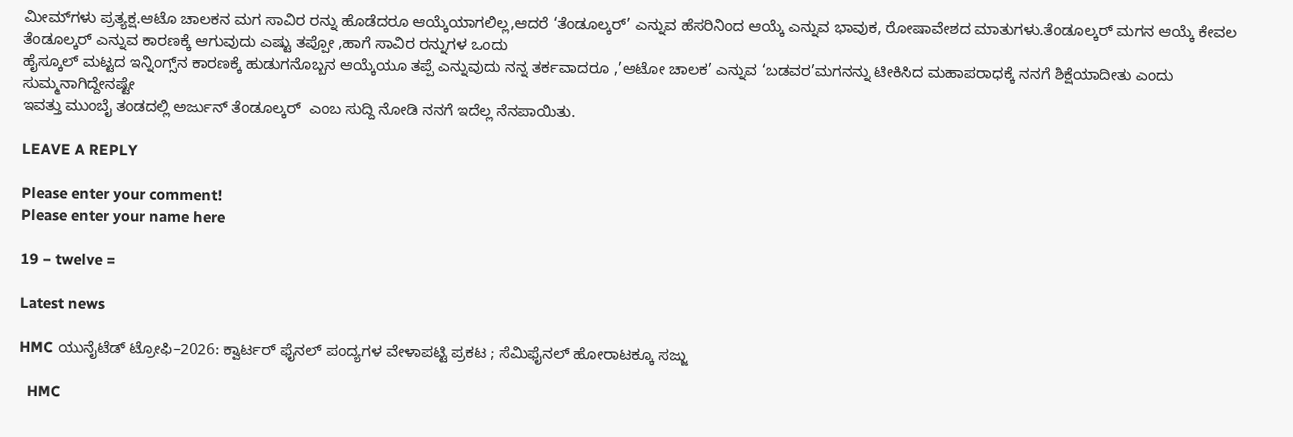ಮೀಮ್‌ಗಳು ಪ್ರತ್ಯಕ್ಷ.ಆಟೊ ಚಾಲಕನ ಮಗ ಸಾವಿರ ರನ್ನು ಹೊಡೆದರೂ ಆಯ್ಕೆಯಾಗಲಿಲ್ಲ,ಆದರೆ ‘ತೆಂಡೂಲ್ಕರ್’ ಎನ್ನುವ ಹೆಸರಿನಿಂದ ಆಯ್ಕೆ ಎನ್ನುವ ಭಾವುಕ, ರೋಷಾವೇಶದ ಮಾತುಗಳು.ತೆಂಡೂಲ್ಕರ್ ಮಗನ ಆಯ್ಕೆ ಕೇವಲ ತೆಂಡೂಲ್ಕರ್ ಎನ್ನುವ ಕಾರಣಕ್ಕೆ ಆಗುವುದು ಎಷ್ಟು ತಪ್ಪೋ ,ಹಾಗೆ ಸಾವಿರ ರನ್ನುಗಳ ಒಂದು
ಹೈಸ್ಕೂಲ್ ಮಟ್ಟದ ಇನ್ನಿಂಗ್ಸ್‌ನ ಕಾರಣಕ್ಕೆ ಹುಡುಗನೊಬ್ಬನ ಆಯ್ಕೆಯೂ ತಪ್ಪೆ ಎನ್ನುವುದು ನನ್ನ ತರ್ಕವಾದರೂ ,’ಆಟೋ ಚಾಲಕ’ ಎನ್ನುವ ‘ಬಡವರ’ಮಗನನ್ನು ಟೀಕಿಸಿದ ಮಹಾಪರಾಧಕ್ಕೆ ನನಗೆ ಶಿಕ್ಷೆಯಾದೀತು ಎಂದು ಸುಮ್ಮನಾಗಿದ್ದೇನಷ್ಟೇ
ಇವತ್ತು ಮುಂಬೈ ತಂಡದಲ್ಲಿ ಅರ್ಜುನ್ ತೆಂಡೂಲ್ಕರ್  ಎಂಬ ಸುದ್ದಿ ನೋಡಿ ನನಗೆ ಇದೆಲ್ಲ ನೆನಪಾಯಿತು.

LEAVE A REPLY

Please enter your comment!
Please enter your name here

19 − twelve =

Latest news

HMC ಯುನೈಟೆಡ್ ಟ್ರೋಫಿ–2026: ಕ್ವಾರ್ಟರ್ ಫೈನಲ್ ಪಂದ್ಯಗಳ ವೇಳಾಪಟ್ಟಿ ಪ್ರಕಟ ; ಸೆಮಿಫೈನಲ್ ಹೋರಾಟಕ್ಕೂ ಸಜ್ಜು

  HMC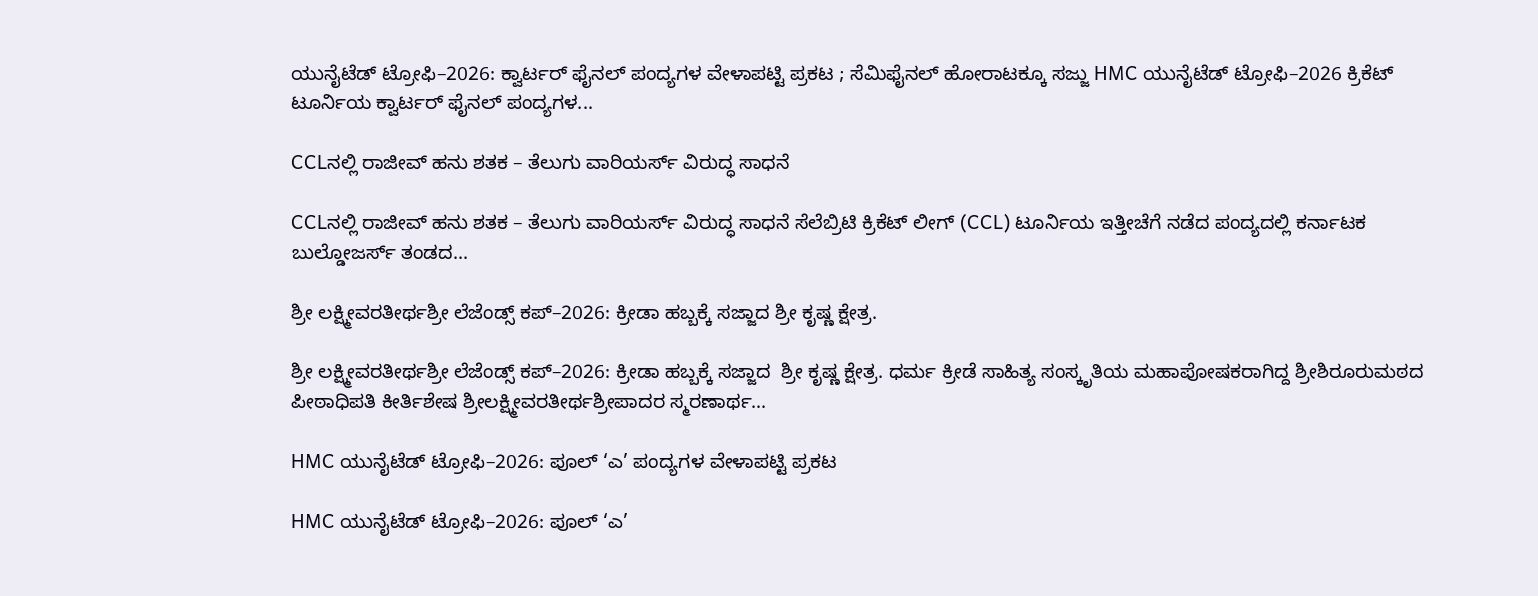ಯುನೈಟೆಡ್ ಟ್ರೋಫಿ–2026: ಕ್ವಾರ್ಟರ್ ಫೈನಲ್ ಪಂದ್ಯಗಳ ವೇಳಾಪಟ್ಟಿ ಪ್ರಕಟ ; ಸೆಮಿಫೈನಲ್ ಹೋರಾಟಕ್ಕೂ ಸಜ್ಜು HMC ಯುನೈಟೆಡ್ ಟ್ರೋಫಿ–2026 ಕ್ರಿಕೆಟ್ ಟೂರ್ನಿಯ ಕ್ವಾರ್ಟರ್ ಫೈನಲ್ ಪಂದ್ಯಗಳ...

CCLನಲ್ಲಿ ರಾಜೀವ್ ಹನು ಶತಕ – ತೆಲುಗು ವಾರಿಯರ್ಸ್ ವಿರುದ್ಧ ಸಾಧನೆ

CCLನಲ್ಲಿ ರಾಜೀವ್ ಹನು ಶತಕ – ತೆಲುಗು ವಾರಿಯರ್ಸ್ ವಿರುದ್ಧ ಸಾಧನೆ ಸೆಲೆಬ್ರಿಟಿ ಕ್ರಿಕೆಟ್ ಲೀಗ್ (CCL) ಟೂರ್ನಿಯ ಇತ್ತೀಚೆಗೆ ನಡೆದ ಪಂದ್ಯದಲ್ಲಿ ಕರ್ನಾಟಕ ಬುಲ್ಡೋಜರ್ಸ್ ತಂಡದ...

ಶ್ರೀ ಲಕ್ಷ್ಮೀವರತೀರ್ಥಶ್ರೀ ಲೆಜೆಂಡ್ಸ್ ಕಪ್–2026: ಕ್ರೀಡಾ ಹಬ್ಬಕ್ಕೆ ಸಜ್ಜಾದ ಶ್ರೀ ಕೃಷ್ಣ ಕ್ಷೇತ್ರ.

ಶ್ರೀ ಲಕ್ಷ್ಮೀವರತೀರ್ಥಶ್ರೀ ಲೆಜೆಂಡ್ಸ್ ಕಪ್–2026: ಕ್ರೀಡಾ ಹಬ್ಬಕ್ಕೆ ಸಜ್ಜಾದ  ಶ್ರೀ ಕೃಷ್ಣ ಕ್ಷೇತ್ರ. ಧರ್ಮ ಕ್ರೀಡೆ ಸಾಹಿತ್ಯ ಸಂಸ್ಕೃತಿಯ ಮಹಾಪೋಷಕರಾಗಿದ್ದ ಶ್ರೀಶಿರೂರುಮಠದ ಪೀಠಾಧಿಪತಿ ಕೀರ್ತಿಶೇಷ ಶ್ರೀಲಕ್ಷ್ಮೀವರತೀರ್ಥಶ್ರೀಪಾದರ ಸ್ಮರಣಾರ್ಥ...

HMC ಯುನೈಟೆಡ್ ಟ್ರೋಫಿ–2026: ಪೂಲ್ ‘ಎ’ ಪಂದ್ಯಗಳ ವೇಳಾಪಟ್ಟಿ ಪ್ರಕಟ

HMC ಯುನೈಟೆಡ್ ಟ್ರೋಫಿ–2026: ಪೂಲ್ ‘ಎ’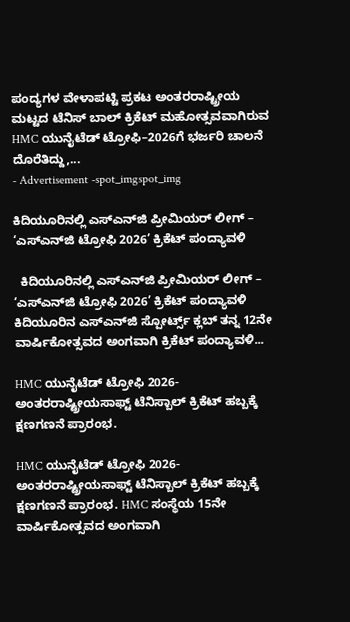ಪಂದ್ಯಗಳ ವೇಳಾಪಟ್ಟಿ ಪ್ರಕಟ ಅಂತರರಾಷ್ಟ್ರೀಯ ಮಟ್ಟದ ಟೆನಿಸ್ ಬಾಲ್ ಕ್ರಿಕೆಟ್ ಮಹೋತ್ಸವವಾಗಿರುವ HMC ಯುನೈಟೆಡ್ ಟ್ರೋಫಿ–2026ಗೆ ಭರ್ಜರಿ ಚಾಲನೆ ದೊರೆತಿದ್ದು,...
- Advertisement -spot_imgspot_img

ಕಿದಿಯೂರಿನಲ್ಲಿ ಎಸ್‌ಎನ್‌ಜಿ ಪ್ರೀಮಿಯರ್ ಲೀಗ್ – ‘ಎಸ್‌ಎನ್‌ಜಿ ಟ್ರೋಫಿ 2026’ ಕ್ರಿಕೆಟ್ ಪಂದ್ಯಾವಳಿ

  ಕಿದಿಯೂರಿನಲ್ಲಿ ಎಸ್‌ಎನ್‌ಜಿ ಪ್ರೀಮಿಯರ್ ಲೀಗ್ – ‘ಎಸ್‌ಎನ್‌ಜಿ ಟ್ರೋಫಿ 2026’ ಕ್ರಿಕೆಟ್ ಪಂದ್ಯಾವಳಿ   ಕಿದಿಯೂರಿನ ಎಸ್‌ಎನ್‌ಜಿ ಸ್ಪೋರ್ಟ್ಸ್ ಕ್ಲಬ್ ತನ್ನ 12ನೇ ವಾರ್ಷಿಕೋತ್ಸವದ ಅಂಗವಾಗಿ ಕ್ರಿಕೆಟ್ ಪಂದ್ಯಾವಳಿ...

HMC ಯುನೈಟೆಡ್ ಟ್ರೋಫಿ 2026-ಅಂತರರಾಷ್ಟ್ರೀಯಸಾಫ್ಟ್ ಟೆನಿಸ್ಬಾಲ್ ಕ್ರಿಕೆಟ್ ಹಬ್ಬಕ್ಕೆ ಕ್ಷಣಗಣನೆ ಪ್ರಾರಂಭ.

HMC ಯುನೈಟೆಡ್ ಟ್ರೋಫಿ 2026-ಅಂತರರಾಷ್ಟ್ರೀಯಸಾಫ್ಟ್ ಟೆನಿಸ್ಬಾಲ್ ಕ್ರಿಕೆಟ್ ಹಬ್ಬಕ್ಕೆ ಕ್ಷಣಗಣನೆ ಪ್ರಾರಂಭ. HMC ಸಂಸ್ಥೆಯ 15ನೇ ವಾರ್ಷಿಕೋತ್ಸವದ ಅಂಗವಾಗಿ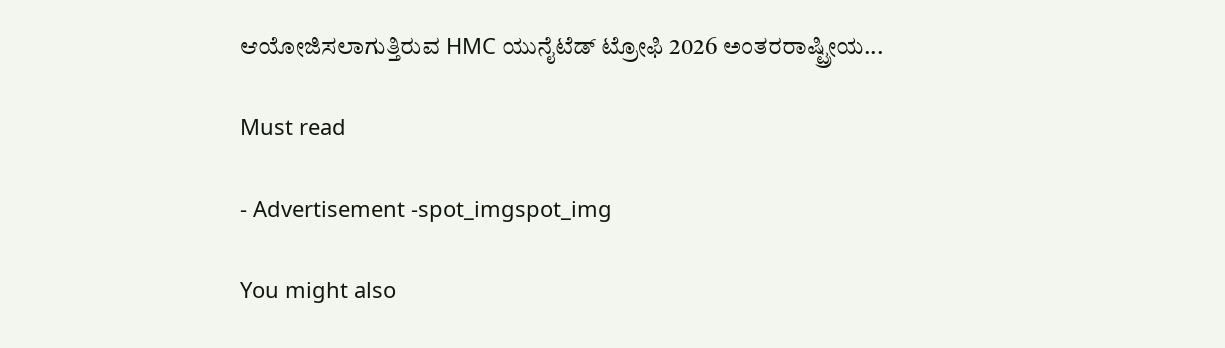ಆಯೋಜಿಸಲಾಗುತ್ತಿರುವ HMC ಯುನೈಟೆಡ್ ಟ್ರೋಫಿ 2026 ಅಂತರರಾಷ್ಟ್ರೀಯ...

Must read

- Advertisement -spot_imgspot_img

You might also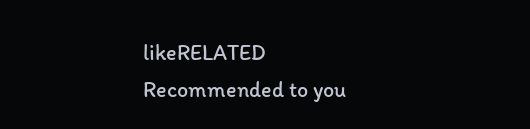likeRELATED
Recommended to you